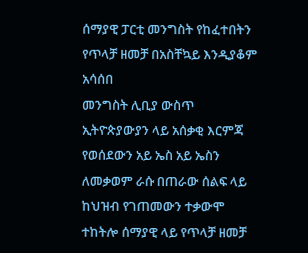ሰማያዊ ፓርቲ መንግስት የከፈተበትን የጥላቻ ዘመቻ በአስቸኳይ እንዲያቆም አሳሰበ
መንግስት ሊቢያ ውስጥ ኢትዮጵያውያን ላይ አሰቃቂ እርምጃ የወሰደውን አይ ኤስ አይ ኤስን ለመቃወም ራሱ በጠራው ሰልፍ ላይ ከህዝብ የገጠመውን ተቃውሞ ተከትሎ ሰማያዊ ላይ የጥላቻ ዘመቻ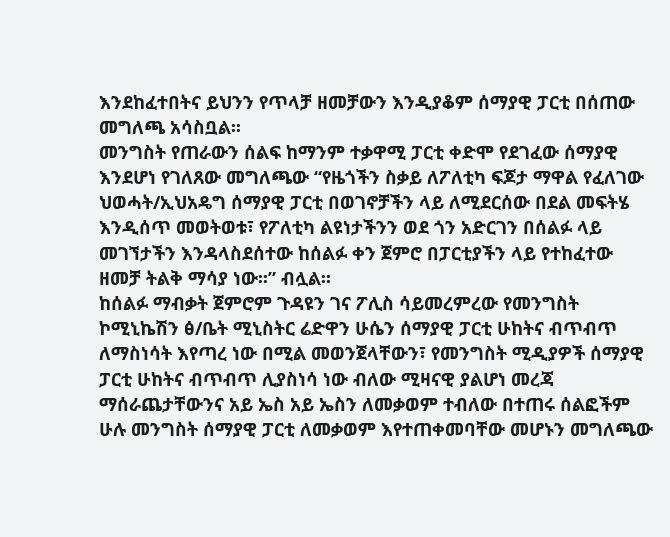እንደከፈተበትና ይህንን የጥላቻ ዘመቻውን እንዲያቆም ሰማያዊ ፓርቲ በሰጠው መግለጫ አሳስቧል፡፡
መንግስት የጠራውን ሰልፍ ከማንም ተቃዋሚ ፓርቲ ቀድሞ የደገፈው ሰማያዊ እንደሆነ የገለጸው መግለጫው “የዜጎችን ስቃይ ለፖለቲካ ፍጆታ ማዋል የፈለገው ህወሓት/ኢህአዴግ ሰማያዊ ፓርቲ በወገኖቻችን ላይ ለሚደርሰው በደል መፍትሄ እንዲሰጥ መወትወቱ፣ የፖለቲካ ልዩነታችንን ወደ ጎን አድርገን በሰልፉ ላይ መገኘታችን እንዳላስደሰተው ከሰልፉ ቀን ጀምሮ በፓርቲያችን ላይ የተከፈተው ዘመቻ ትልቅ ማሳያ ነው፡፡” ብሏል፡፡
ከሰልፉ ማብቃት ጀምሮም ጉዳዩን ገና ፖሊስ ሳይመረምረው የመንግስት ኮሚኒኬሽን ፅ/ቤት ሚኒስትር ሬድዋን ሁሴን ሰማያዊ ፓርቲ ሁከትና ብጥብጥ ለማስነሳት እየጣረ ነው በሚል መወንጀላቸውን፣ የመንግስት ሚዲያዎች ሰማያዊ ፓርቲ ሁከትና ብጥብጥ ሊያስነሳ ነው ብለው ሚዛናዊ ያልሆነ መረጃ ማሰራጨታቸውንና አይ ኤስ አይ ኤስን ለመቃወም ተብለው በተጠሩ ሰልፎችም ሁሉ መንግስት ሰማያዊ ፓርቲ ለመቃወም እየተጠቀመባቸው መሆኑን መግለጫው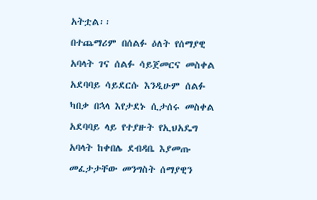አትቷል፡፡
በተጨማሪም በሰልፉ ዕለት የሰማያዊ አባላት ገና ሰልፉ ሳይጀመርና መስቀል አደባባይ ሳይደርሱ እንዲሁም ሰልፉ ካበቃ በኋላ እየታደኑ ሲታሰሩ መስቀል አደባባይ ላይ የተያዙት የኢህአዴግ አባላት ከቀበሌ ደብዳቤ እያመጡ መፈታታቸው መንግስት ሰማያዊን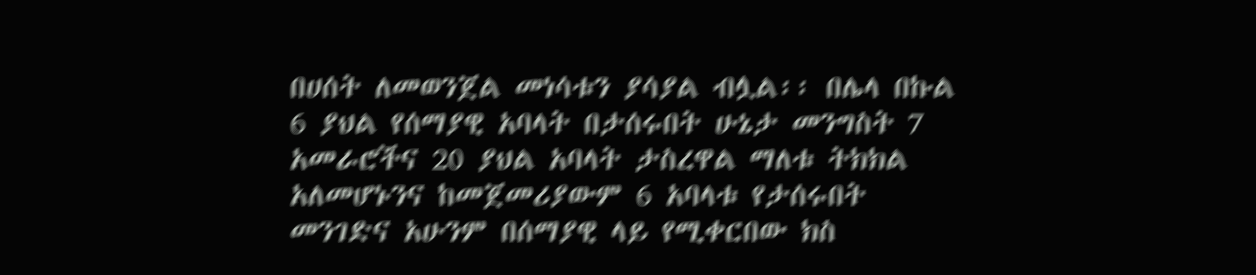በሀሰት ለመወንጀል መነሳቱን ያሳያል ብሏል፡፡ በሌላ በኩል 6 ያህል የሰማያዊ አባላት በታሰሩበት ሁኔታ መንግስት 7 አመራሮችና 20 ያህል አባላት ታስረዋል ማለቱ ትክክል አለመሆኑንና ከመጀመሪያውም 6 አባላቱ የታሰሩበት መንገድና አሁንም በሰማያዊ ላይ የሚቀርበው ክስ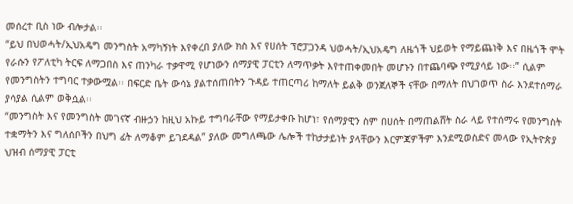መሰረተ ቢስ ነው ብሎታል፡፡
“ይህ በህወሓት/ኢህአዴግ መንግስት አማካኝነት እየቀረበ ያለው ክስ እና የሀሰት ፕሮፓጋንዳ ህወሓት/ኢህአዴግ ለዜጎች ህይወት የማይጨነቅ እና በዜጎች ሞት የራሱን የፖለቲካ ትርፍ ለማጋበስ እና ጠንካራ ተቃዋሚ የሆነውን ሰማያዊ ፓርቲን ለማጥቃት እየተጠቀመበት መሆኑን በተጨባጭ የሚያሳይ ነው፡፡” ሲልም የመንግስትን ተግባር ተቃውሟል፡፡ በፍርድ ቤት ውሳኔ ያልተሰጠበትን ጉዳይ ተጠርጣሪ ከማለት ይልቅ ወንጀለኞች ናቸው በማለት በህገወጥ ስራ እንደተሰማራ ያሳያል ሲልም ወቅሷል፡፡
“መንግስት እና የመንግስት መገናኛ ብዙኃን ከዚህ አኩይ ተግባራቸው የማይታቀቡ ከሆነ፣ የሰማያዊን ስም በሀሰት በማጠልሸት ስራ ላይ የተሰማሩ የመንግስት ተቋማትን እና ግለሰቦችን በህግ ፊት ለማቆም ይገደዳል” ያለው መግለጫው ሌሎች ተከታታይነት ያላቸውን እርምጃዎችም እንደሚወስድና መላው የኢትዮጵያ ህዝብ ሰማያዊ ፓርቲ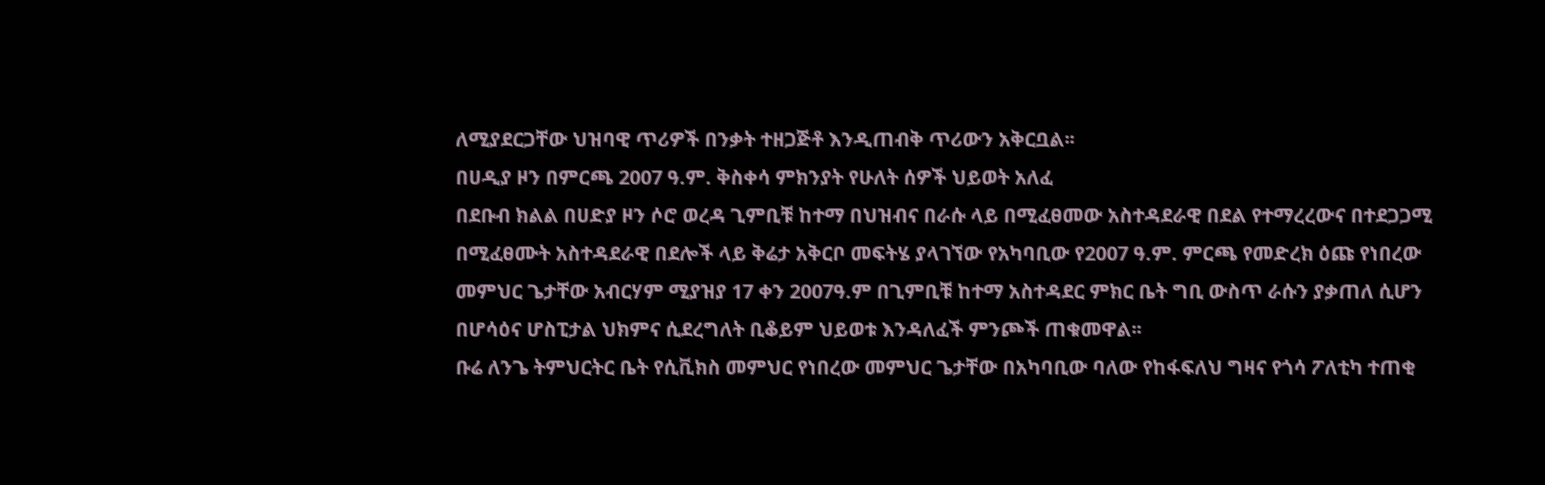ለሚያደርጋቸው ህዝባዊ ጥሪዎች በንቃት ተዘጋጅቶ እንዲጠብቅ ጥሪውን አቅርቧል፡፡
በሀዲያ ዞን በምርጫ 2007 ዓ.ም. ቅስቀሳ ምክንያት የሁለት ሰዎች ህይወት አለፈ
በደቡብ ክልል በሀድያ ዞን ሶሮ ወረዳ ጊምቢቹ ከተማ በህዝብና በራሱ ላይ በሚፈፀመው አስተዳደራዊ በደል የተማረረውና በተደጋጋሚ በሚፈፀሙት አስተዳደራዊ በደሎች ላይ ቅሬታ አቅርቦ መፍትሄ ያላገኘው የአካባቢው የ2007 ዓ.ም. ምርጫ የመድረክ ዕጩ የነበረው መምህር ጌታቸው አብርሃም ሚያዝያ 17 ቀን 2007ዓ.ም በጊምቢቹ ከተማ አስተዳደር ምክር ቤት ግቢ ውስጥ ራሱን ያቃጠለ ሲሆን በሆሳዕና ሆስፒታል ህክምና ሲደረግለት ቢቆይም ህይወቱ እንዳለፈች ምንጮች ጠቁመዋል፡፡
ቡሬ ለንጌ ትምህርትር ቤት የሲቪክስ መምህር የነበረው መምህር ጌታቸው በአካባቢው ባለው የከፋፍለህ ግዛና የጎሳ ፖለቲካ ተጠቂ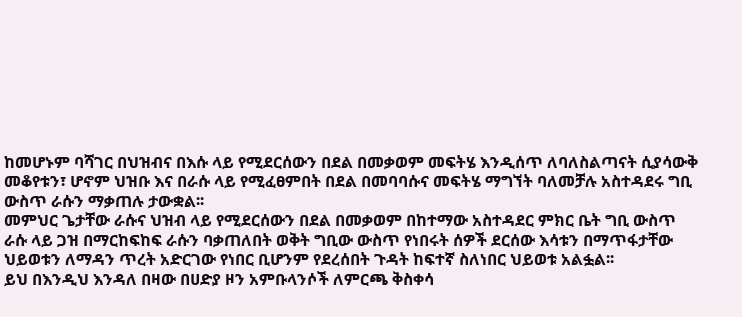ከመሆኑም ባሻገር በህዝብና በእሱ ላይ የሚደርሰውን በደል በመቃወም መፍትሄ እንዲሰጥ ለባለስልጣናት ሲያሳውቅ መቆየቱን፣ ሆኖም ህዝቡ እና በራሱ ላይ የሚፈፀምበት በደል በመባባሱና መፍትሄ ማግኘት ባለመቻሉ አስተዳደሩ ግቢ ውስጥ ራሱን ማቃጠሉ ታውቋል፡፡
መምህር ጌታቸው ራሱና ህዝብ ላይ የሚደርሰውን በደል በመቃወም በከተማው አስተዳደር ምክር ቤት ግቢ ውስጥ ራሱ ላይ ጋዝ በማርከፍከፍ ራሱን ባቃጠለበት ወቅት ግቢው ውስጥ የነበሩት ሰዎች ደርሰው እሳቱን በማጥፋታቸው ህይወቱን ለማዳን ጥረት አድርገው የነበር ቢሆንም የደረሰበት ጉዳት ከፍተኛ ስለነበር ህይወቱ አልፏል፡፡
ይህ በእንዲህ እንዳለ በዛው በሀድያ ዞን አምቡላንሶች ለምርጫ ቅስቀሳ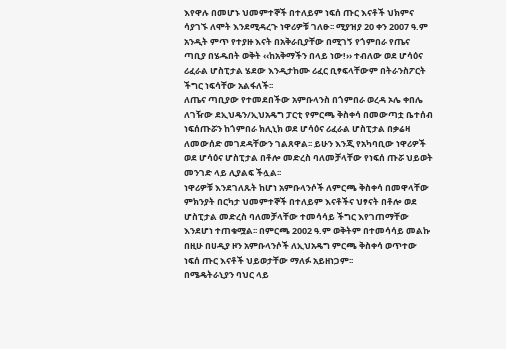እየዋሉ በመሆኑ ህመምተኞች በተለይም ነፍሰ ጡር እናቶች ህክምና ሳያገኙ ለሞት እንደሚዳረጉ ነዋሪዎቹ ገለፁ፡፡ ሚያዝያ 20 ቀን 2007 ዓ.ም አንዲት ምጥ የተያዙ እናት በአቅራቢያቸው በሚገኝ የጎምበራ የጤና ጣቢያ በሄዱበት ወቅት ‹‹ከአቅማችን በላይ ነው!›› ተብለው ወደ ሆሳዕና ሪፈራል ሆስፒታል ሄደው እንዲታከሙ ሪፈር ቢፃፍላቸውም በትራንስፖርት ችግር ነፍሳቸው አልፋለች፡፡
ለጤና ጣቢያው የተመደበችው አምቡላንስ በጎምበራ ወረዳ ኦሌ ቀበሌ ለገዥው ደኢህዴን/ኢህአዴግ ፓርቲ የምርጫ ቅስቀሳ በመውጣቷ ቤተሰብ ነፍሰጡሯን ከጎምበራ ክሊኒክ ወደ ሆሳዕና ሪፈራል ሆስፒታል በቃሬዛ ለመውሰድ መገደዳቸውን ገልጸዋል፡፡ ይሁን እንጂ የአካባቢው ነዋሪዎች ወደ ሆሳዕና ሆስፒታል በቶሎ መድረስ ባለመቻላቸው የነፍሰ ጡሯ ህይወት መንገድ ላይ ሊያልፍ ችሏል፡፡
ነዋሪዎቹ እንደገለጹት ከሆነ አምቡላንሶች ለምርጫ ቅስቀሳ በመዋላቸው ምክንያት በርካታ ህመምተኞች በተለይም እናቶችና ህፃናት በቶሎ ወደ ሆስፒታል መድረስ ባለመቻላቸው ተመሳሳይ ችግር እየገጠማቸው እንደሆነ ተጠቁሟል፡፡ በምርጫ 2002 ዓ.ም ወቅትም በተመሳሳይ መልኩ በዚሁ በሀዲያ ዞን አምቡላንሶች ለኢህአዴግ ምርጫ ቅስቀሳ ወጥተው ነፍሰ ጡር እናቶች ህይወታቸው ማለፉ አይዘነጋም፡፡
በሜዴትራኒያን ባህር ላይ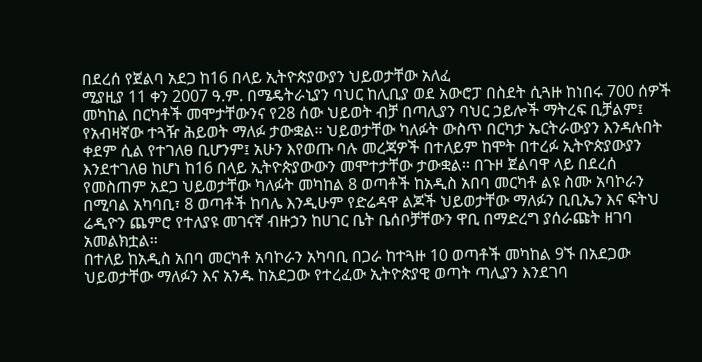በደረሰ የጀልባ አደጋ ከ16 በላይ ኢትዮጵያውያን ህይወታቸው አለፈ
ሚያዚያ 11 ቀን 2007 ዓ.ም. በሜዴትራኒያን ባህር ከሊቢያ ወደ አውሮፓ በስደት ሲጓዙ ከነበሩ 700 ሰዎች መካከል በርካቶች መሞታቸውንና የ28 ሰው ህይወት ብቻ በጣሊያን ባህር ኃይሎች ማትረፍ ቢቻልም፤ የአብዛኛው ተጓዥ ሕይወት ማለፉ ታውቋል፡፡ ህይወታቸው ካለፉት ውስጥ በርካታ ኤርትራውያን እንዳሉበት ቀደም ሲል የተገለፀ ቢሆንም፤ አሁን እየወጡ ባሉ መረጃዎች በተለይም ከሞት በተረፉ ኢትዮጵያውያን እንደተገለፀ ከሆነ ከ16 በላይ ኢትዮጵያውውን መሞተታቸው ታውቋል፡፡ በጉዞ ጀልባዋ ላይ በደረሰ የመስጠም አደጋ ህይወታቸው ካለፉት መካከል 8 ወጣቶች ከአዲስ አበባ መርካቶ ልዩ ስሙ አባኮራን በሚባል አካባቢ፣ 8 ወጣቶች ከባሌ እንዲሁም የድሬዳዋ ልጆች ህይወታቸው ማለፉን ቢቢኤን እና ፍትህ ሬዲዮን ጨምሮ የተለያዩ መገናኛ ብዙኃን ከሀገር ቤት ቤሰቦቻቸውን ዋቢ በማድረግ ያሰራጩት ዘገባ አመልክቷል፡፡
በተለይ ከአዲስ አበባ መርካቶ አባኮራን አካባቢ በጋራ ከተጓዙ 10 ወጣቶች መካከል 9ኙ በአደጋው ህይወታቸው ማለፉን እና አንዱ ከአደጋው የተረፈው ኢትዮጵያዊ ወጣት ጣሊያን እንደገባ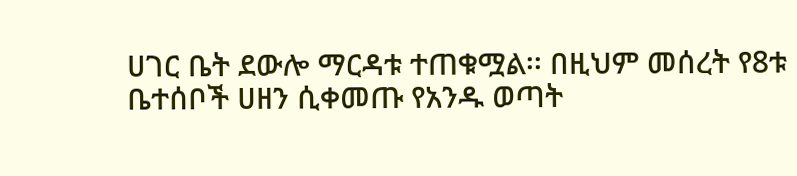ሀገር ቤት ደውሎ ማርዳቱ ተጠቁሟል፡፡ በዚህም መሰረት የ8ቱ ቤተሰቦች ሀዘን ሲቀመጡ የአንዱ ወጣት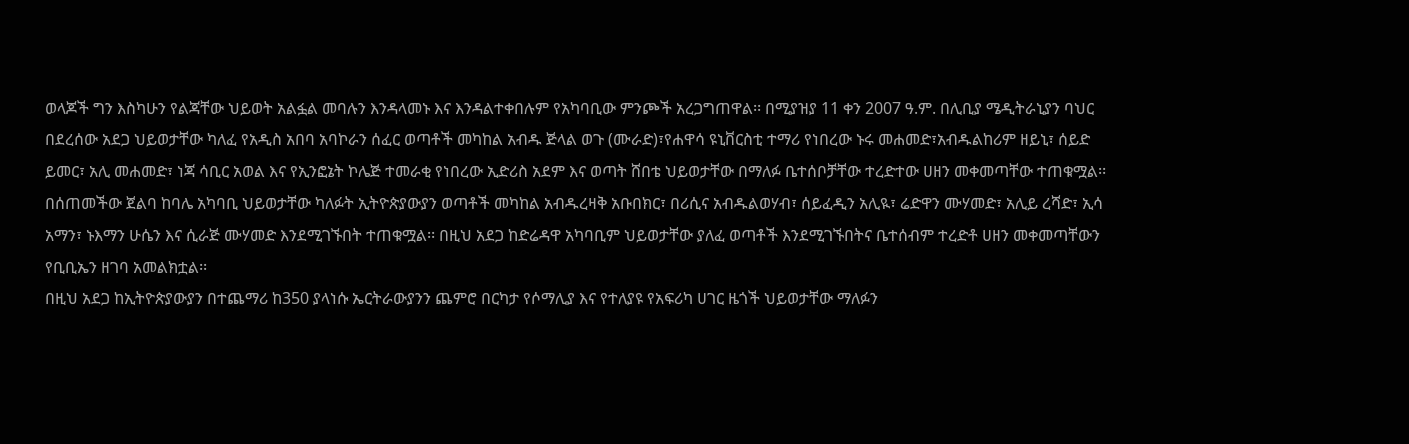ወላጆች ግን እስካሁን የልጃቸው ህይወት አልፏል መባሉን እንዳላመኑ እና እንዳልተቀበሉም የአካባቢው ምንጮች አረጋግጠዋል፡፡ በሚያዝያ 11 ቀን 2007 ዓ.ም. በሊቢያ ሜዲትራኒያን ባህር በደረሰው አደጋ ህይወታቸው ካለፈ የአዲስ አበባ አባኮራን ሰፈር ወጣቶች መካከል አብዱ ጅላል ወጉ (ሙራድ)፣የሐዋሳ ዩኒቨርስቲ ተማሪ የነበረው ኑሩ መሐመድ፣አብዱልከሪም ዘይኒ፣ ሰይድ ይመር፣ አሊ መሐመድ፣ ነጃ ሳቢር አወል እና የኢንፎኔት ኮሌጅ ተመራቂ የነበረው ኢድሪስ አደም እና ወጣት ሸበቴ ህይወታቸው በማለፉ ቤተሰቦቻቸው ተረድተው ሀዘን መቀመጣቸው ተጠቁሟል፡፡ በሰጠመችው ጀልባ ከባሌ አካባቢ ህይወታቸው ካለፉት ኢትዮጵያውያን ወጣቶች መካከል አብዱረዛቅ አቡበክር፣ በሪሲና አብዱልወሃብ፣ ሰይፈዲን አሊዪ፣ ሬድዋን ሙሃመድ፣ አሊይ ረሻድ፣ ኢሳ አማን፣ ኑእማን ሁሴን እና ሲራጅ ሙሃመድ እንደሚገኙበት ተጠቁሟል፡፡ በዚህ አደጋ ከድሬዳዋ አካባቢም ህይወታቸው ያለፈ ወጣቶች እንደሚገኙበትና ቤተሰብም ተረድቶ ሀዘን መቀመጣቸውን የቢቢኤን ዘገባ አመልክቷል፡፡
በዚህ አደጋ ከኢትዮጵያውያን በተጨማሪ ከ350 ያላነሱ ኤርትራውያንን ጨምሮ በርካታ የሶማሊያ እና የተለያዩ የአፍሪካ ሀገር ዜጎች ህይወታቸው ማለፉን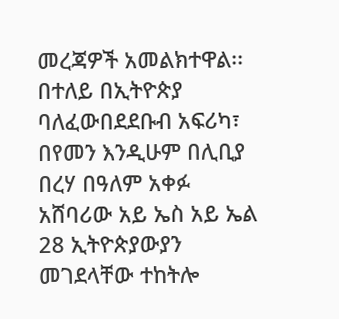መረጃዎች አመልክተዋል፡፡ በተለይ በኢትዮጵያ ባለፈውበደደቡብ አፍሪካ፣ በየመን እንዲሁም በሊቢያ በረሃ በዓለም አቀፉ አሸባሪው አይ ኤስ አይ ኤል 28 ኢትዮጵያውያን መገደላቸው ተከትሎ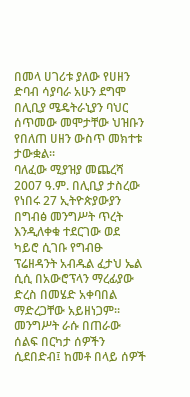በመላ ሀገሪቱ ያለው የሀዘን ድባብ ሳያባራ አሁን ደግሞ በሊቢያ ሜዴትራኒያን ባህር ሰጥመው መሞታቸው ህዝቡን የበለጠ ሀዘን ውስጥ መክተቱ ታውቋል፡፡
ባለፈው ሚያዝያ መጨረሻ 2007 ዓ.ም. በሊቢያ ታስረው የነበሩ 27 ኢትዮጵያውያን በግብፅ መንግሥት ጥረት እንዲለቀቁ ተደርገው ወደ ካይሮ ሲገቡ የግብፁ ፕሬዘዳንት አብዱል ፈታህ ኤል ሲሲ በአውሮፕላን ማረፊያው ድረስ በመሄድ አቀባበል ማድረጋቸው አይዘነጋም፡፡
መንግሥት ራሱ በጠራው ሰልፍ በርካታ ሰዎችን ሲደበድብ፤ ከመቶ በላይ ሰዎች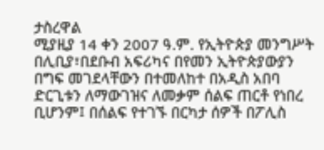ታስረዋል
ሚያዚያ 14 ቀን 2007 ዓ.ም. የኢትዮጵያ መንግሥት በሊቢያ፣በደቡብ አፍሪካና በየመን ኢትዮጵያውያን በግፍ መገደላቸውን በተመለከተ በአዲስ አበባ ድርጊቱን ለማውገዝና ለመቃም ሰልፍ ጠርቶ የነበረ ቢሆንም፤ በሰልፍ የተገኙ በርካታ ሰዎች በፖሊስ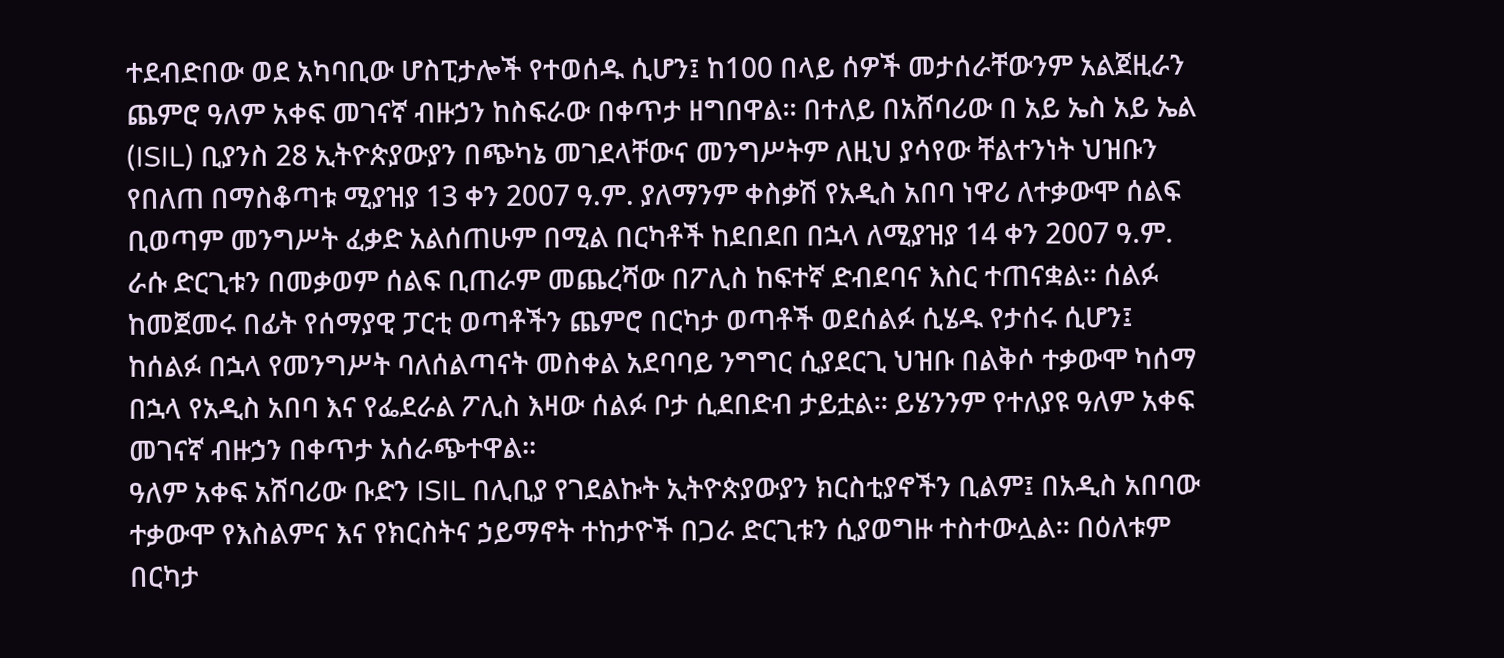ተደብድበው ወደ አካባቢው ሆስፒታሎች የተወሰዱ ሲሆን፤ ከ100 በላይ ሰዎች መታሰራቸውንም አልጀዚራን ጨምሮ ዓለም አቀፍ መገናኛ ብዙኃን ከስፍራው በቀጥታ ዘግበዋል፡፡ በተለይ በአሸባሪው በ አይ ኤስ አይ ኤል (ISIL) ቢያንስ 28 ኢትዮጵያውያን በጭካኔ መገደላቸውና መንግሥትም ለዚህ ያሳየው ቸልተንነት ህዝቡን የበለጠ በማስቆጣቱ ሚያዝያ 13 ቀን 2007 ዓ.ም. ያለማንም ቀስቃሽ የአዲስ አበባ ነዋሪ ለተቃውሞ ሰልፍ ቢወጣም መንግሥት ፈቃድ አልሰጠሁም በሚል በርካቶች ከደበደበ በኋላ ለሚያዝያ 14 ቀን 2007 ዓ.ም. ራሱ ድርጊቱን በመቃወም ሰልፍ ቢጠራም መጨረሻው በፖሊስ ከፍተኛ ድብደባና እስር ተጠናቋል፡፡ ሰልፉ ከመጀመሩ በፊት የሰማያዊ ፓርቲ ወጣቶችን ጨምሮ በርካታ ወጣቶች ወደሰልፉ ሲሄዱ የታሰሩ ሲሆን፤ ከሰልፉ በኋላ የመንግሥት ባለሰልጣናት መስቀል አደባባይ ንግግር ሲያደርጊ ህዝቡ በልቅሶ ተቃውሞ ካሰማ በኋላ የአዲስ አበባ እና የፌደራል ፖሊስ እዛው ሰልፉ ቦታ ሲደበድብ ታይቷል፡፡ ይሄንንም የተለያዩ ዓለም አቀፍ መገናኛ ብዙኃን በቀጥታ አሰራጭተዋል፡፡
ዓለም አቀፍ አሸባሪው ቡድን ISIL በሊቢያ የገደልኩት ኢትዮጵያውያን ክርስቲያኖችን ቢልም፤ በአዲስ አበባው ተቃውሞ የእስልምና እና የክርስትና ኃይማኖት ተከታዮች በጋራ ድርጊቱን ሲያወግዙ ተስተውሏል፡፡ በዕለቱም በርካታ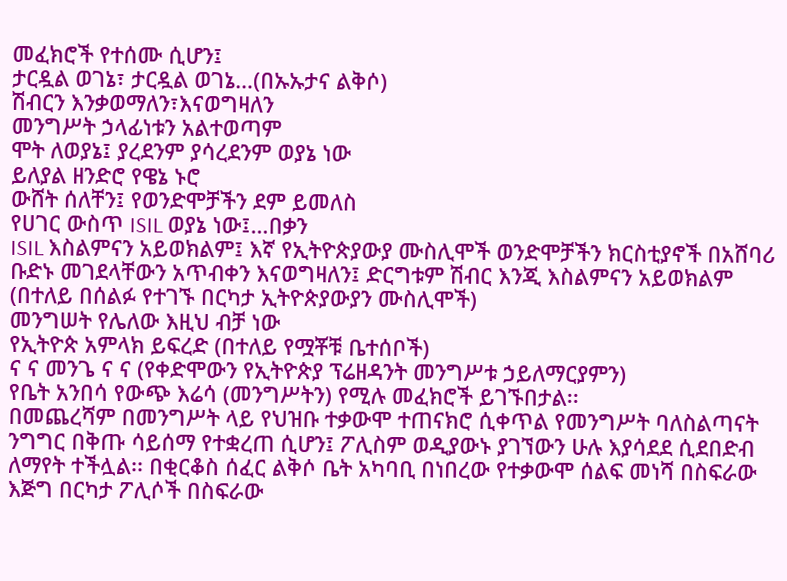መፈክሮች የተሰሙ ሲሆን፤
ታርዷል ወገኔ፣ ታርዷል ወገኔ…(በኡኡታና ልቅሶ)
ሽብርን እንቃወማለን፣እናወግዛለን
መንግሥት ኃላፊነቱን አልተወጣም
ሞት ለወያኔ፤ ያረደንም ያሳረደንም ወያኔ ነው
ይለያል ዘንድሮ የዌኔ ኑሮ
ውሸት ሰለቸን፤ የወንድሞቻችን ደም ይመለስ
የሀገር ውስጥ ISIL ወያኔ ነው፤…በቃን
ISIL እስልምናን አይወክልም፤ እኛ የኢትዮጵያውያ ሙስሊሞች ወንድሞቻችን ክርስቲያኖች በአሸባሪ ቡድኑ መገደላቸውን አጥብቀን እናወግዛለን፤ ድርግቱም ሽብር እንጂ እስልምናን አይወክልም (በተለይ በሰልፉ የተገኙ በርካታ ኢትዮጵያውያን ሙስሊሞች)
መንግሠት የሌለው እዚህ ብቻ ነው
የኢትዮጵ አምላክ ይፍረድ (በተለይ የሟቾቹ ቤተሰቦች)
ና ና መንጌ ና ና (የቀድሞውን የኢትዮጵያ ፕሬዘዳንት መንግሥቱ ኃይለማርያምን)
የቤት አንበሳ የውጭ እሬሳ (መንግሥትን) የሚሉ መፈክሮች ይገኙበታል፡፡
በመጨረሻም በመንግሥት ላይ የህዝቡ ተቃውሞ ተጠናክሮ ሲቀጥል የመንግሥት ባለስልጣናት ንግግር በቅጡ ሳይሰማ የተቋረጠ ሲሆን፤ ፖሊስም ወዲያውኑ ያገኘውን ሁሉ እያሳደደ ሲደበድብ ለማየት ተችሏል፡፡ በቂርቆስ ሰፈር ልቅሶ ቤት አካባቢ በነበረው የተቃውሞ ሰልፍ መነሻ በስፍራው እጅግ በርካታ ፖሊሶች በስፍራው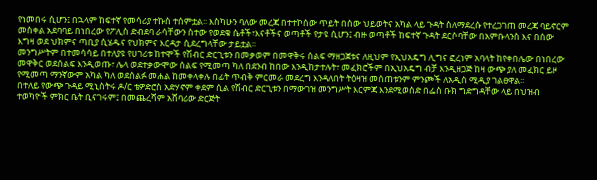የነመበሩ ሲሆን፤ በኋላም ከፍተኛ የመሳሪያ ተኩስ ተሰምቷል፡፡ እስካሁን ባለው መረጃ በተተኮሰው ጥይት በሰው ህይወትና አካል ላይ ጉዳት ስለማደረሱ የተረጋገጠ መረጃ ባይኖርም መስቀል አደባባይ በነበረው የፖሊስ ድብደባ ራሳቸውን ስተው የወደቁ ሴቶች፣እናቶችና ወጣቶች የታዩ ሲሆን፤ ብዙ ወጣቶች ከፍተኛ ጉዳት ደርሶባቸው በአምቡላንስ እና በሰው እግዛ ወደ ህክምና ጣቢያ ሲሄዱና የህክምና እርዳታ ሲደረግላቸው ታይቷል፡፡
መንግሥትም በተመሳሳይ በተለያዩ የሀገሪቱ ከተሞች የሽብር ድርጊቱን በመቃወም በመዋቅሩ ሰልፍ ማዘጋጀቱና ለዚህም የኢህአዴግ ሊግና ፎረነም አባላት ከየቀበሌው በነበረው መዋቅር ወደሰልፍ እንዲወጡ፣ ሌላ ወደተቃውሞው ሰልፍ የሚመጣ ካለ በደንብ ከበው እንዲከታተሉት፣ መፈክሮችም በኢህአዴግ ብቻ እንዲዘጋጅ ከዛ ውጭ ያለ መፈክር ይዞ የሚመጣ ማንኛውም አካል ካለ ወደሰልፉ መሐል ከመቀላቀሉ በፊት ጥብቅ ምርመራ መደረግ እንዳለበት ትዕዛዝ መሰጠቱንም ምንጮች ለአዲስ ሚዲያ ገልፀዋል፡፡
በተለይ የውጭ ጉዳይ ሚኒስትሩ ዶ/ር ቴዎድሮስ አድሃኖም ቀደም ሲል የሽብር ድርጊቱን በማውገዝ መንግሥት እርምጃ እንደሚወስድ በፌስ ቡክ ግድግዳቸው ላይ በህዝብ ተወካዮች ምክር ቤት ቢናገሩም፤ በመጨረሻም አሸባሪው ድርጅት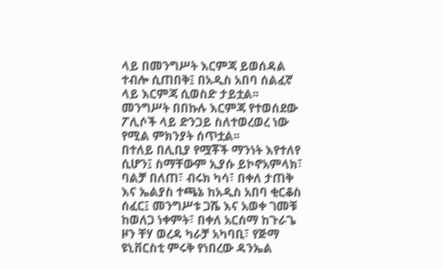ላይ በመንግሥት እርምጃ ይወሰዳል ተብሎ ሲጠበቅ፤ በአዲስ አበባ ሰልፈኛ ላይ እርምጃ ሲወስድ ታይቷል፡፡ መንግሥት በበኩሉ እርምጃ የተወሰደው ፖሊሶች ላይ ድንጋይ ስለተወረወረ ነው የሚል ምክንያት ሰጥቷል፡፡
በተለይ በሊቢያ የሟቾች ማንነት እየተለየ ሲሆን፤ ስማቸውም ኢያሱ ይኮኖአምላክ፣ ባልቻ በለጠ፣ ብሩክ ካሳ፣ በቀለ ታጠቅ እና ኤልያስ ተጫኔ ከአዲስ አበባ ቂርቆስ ሰፈር፤ መንግሥቱ ጋሼ እና አወቀ ገመቹ ከወለጋ ነቀምት፣ በቀለ አርሰማ ከጉራጌ ዞን ቸሃ ወረዳ ካራቻ አካባቢ፣ የጅማ ዩኒቨርስቲ ምሩቅ የነበረው ዳንኤል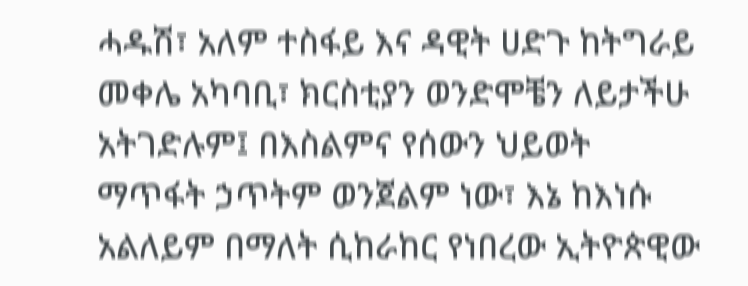ሓዱሽ፣ አለም ተስፋይ እና ዳዊት ሀድጉ ከትግራይ መቀሌ አካባቢ፣ ክርስቲያን ወንድሞቼን ለይታችሁ አትገድሉም፤ በእስልምና የሰውን ህይወት ማጥፋት ኃጥትም ወንጀልም ነው፣ እኔ ከእነሱ አልለይም በማለት ሲከራከር የነበረው ኢትዮጵዊው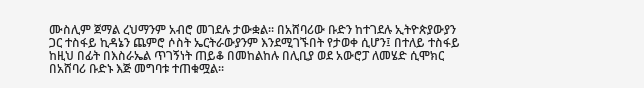ሙስሊም ጀማል ረህማንም አብሮ መገደሉ ታውቋል፡፡ በአሸባሪው ቡድን ከተገደሉ ኢትዮጵያውያን ጋር ተስፋይ ኪዳኔን ጨምሮ ሶስት ኤርትራውያንም እንደሚገኙበት የታወቀ ሲሆን፤ በተለይ ተስፋይ ከዚህ በፊት በእስራኤል ጥገኝነት ጠይቆ በመከልከሉ በሊቢያ ወደ አውሮፓ ለመሄድ ሲሞክር በአሸባሪ ቡድኑ እጅ መግባቱ ተጠቁሟል፡፡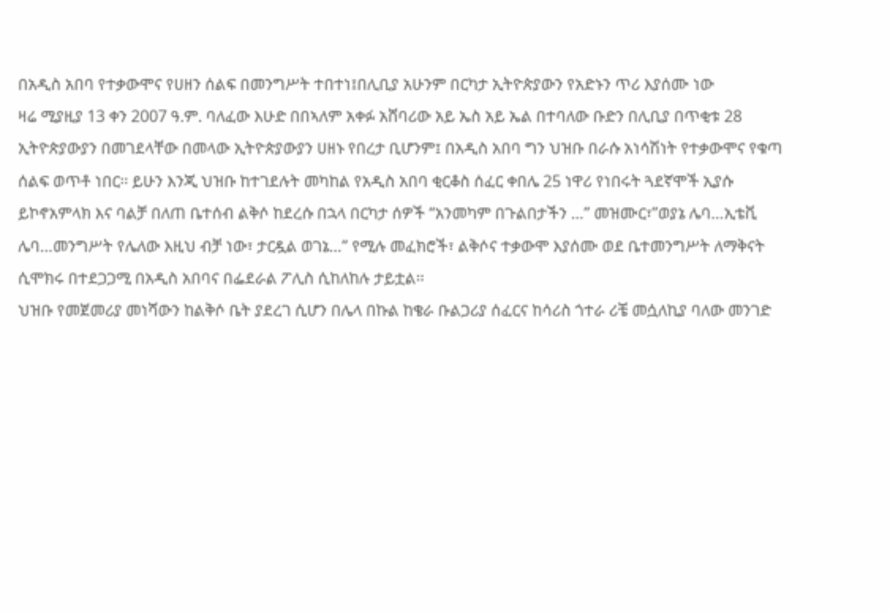በአዲስ አበባ የተቃውሞና የሀዘን ሰልፍ በመንግሥት ተበተነ፤በሊቢያ አሁንም በርካታ ኢትዮጵያውን የአድኑን ጥሪ እያሰሙ ነው
ዛሬ ሚያዚያ 13 ቀን 2007 ዓ.ም. ባለፈው እሁድ በበኣለም አቀፉ አሸባሪው አይ ኤስ አይ ኤል በተባለው ቡድን በሊቢያ በጥቂቱ 28 ኢትዮጵያውያን በመገደላቸው በመላው ኢትዮጵያውያን ሀዘኑ የበረታ ቢሆንም፤ በአዲስ አበባ ግን ህዝቡ በራሱ አነሳሽነት የተቃውሞና የቁጣ ሰልፍ ወጥቶ ነበር፡፡ ይሁን እንጂ ህዝቡ ከተገደሉት መካከል የአዲስ አበባ ቂርቆስ ሰፈር ቀበሌ 25 ነዋሪ የነበሩት ጓደኛሞች ኢያሱ ይኮኖአምላክ እና ባልቻ በለጠ ቤተሰብ ልቅሶ ከደረሱ በኋላ በርካታ ሰዎች “አንመካም በጉልበታችን …” መዝሙር፣”ወያኔ ሌባ…ኢቴቪ ሌባ…መንግሥት የሌለው እዚህ ብቻ ነው፣ ታርዷል ወገኔ…” የሚሉ መፈክሮች፣ ልቅሶና ተቃውሞ እያሰሙ ወደ ቤተመንግሥት ለማቅናት ሲሞክሩ በተደጋጋሚ በአዲስ አበባና በፌደራል ፖሊስ ሲከለከሉ ታይቷል፡፡
ህዝቡ የመጀመሪያ መነሻውን ከልቅሶ ቤት ያደረገ ሲሆን በሌላ በኩል ከቄራ ቡልጋሪያ ሰፈርና ከሳሪስ ጎተራ ሪቼ መሷለኪያ ባለው መንገድ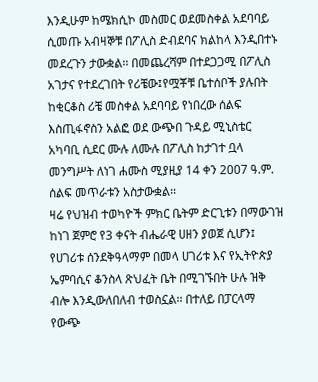እንዲሁም ከሜክሲኮ መስመር ወደመስቀል አደባባይ ሲመጡ አብዛኞቹ በፖሊስ ድብደባና ክልከላ እንዲበተኑ መደረጉን ታውቋል፡፡ በመጨረሻም በተደጋጋሚ በፖሊስ አገታና የተደረገበት የሪቼው፤የሟቾቹ ቤተሰቦች ያሉበት ከቂርቆስ ሪቼ መስቀል አደባባይ የነበረው ሰልፍ እስጢፋኖስን አልፎ ወደ ውጭበ ጉዳይ ሚኒስቴር አካባቢ ሲደር ሙሉ ለሙሉ በፖሊስ ከታገተ ቧላ መንግሥት ለነገ ሐሙስ ሚያዚያ 14 ቀን 2007 ዓ.ም. ሰልፍ መጥራቱን አስታውቋል፡፡
ዛሬ የህዝብ ተወካዮች ምክር ቤትም ድርጊቱን በማውገዝ ከነገ ጀምሮ የ3 ቀናት ብሔራዊ ሀዘን ያወጀ ሲሆን፤ የሀገሪቱ ሰንደቅዓላማም በመላ ሀገሪቱ እና የኢትዮጵያ ኤምባሲና ቆንስላ ጽህፈት ቤት በሚገኙበት ሁሉ ዝቅ ብሎ እንዲውለበለብ ተወስኗል፡፡ በተለይ በፓርላማ የውጭ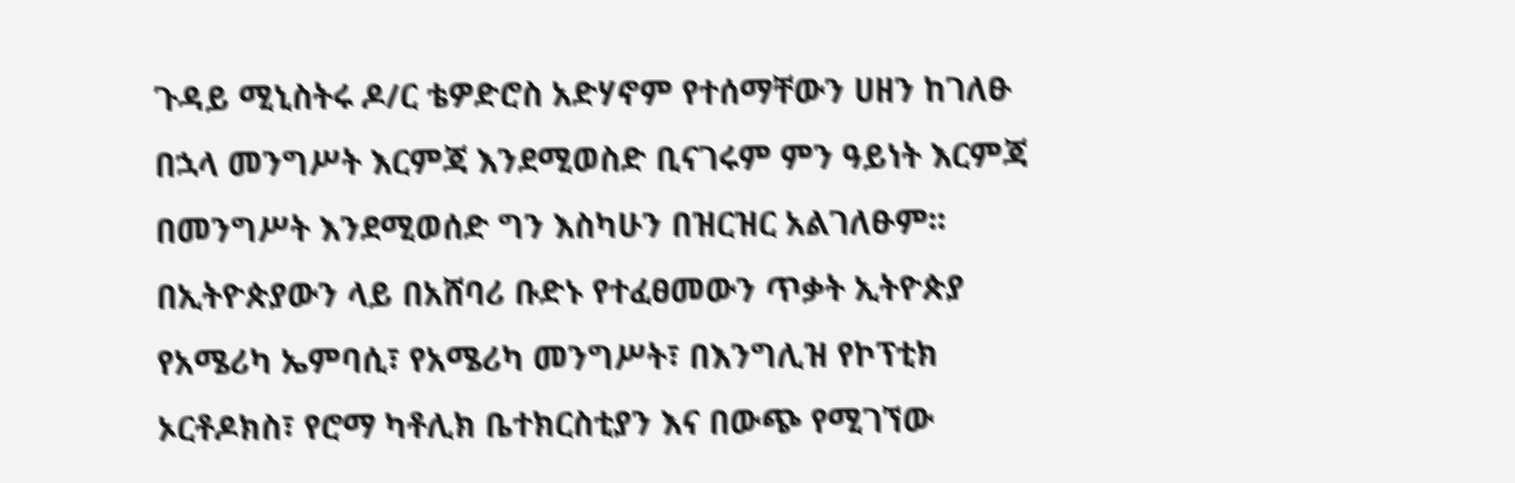ጉዳይ ሚኒስትሩ ዶ/ር ቴዎድሮስ አድሃኖም የተሰማቸውን ሀዘን ከገለፁ በኋላ መንግሥት እርምጃ እንደሚወስድ ቢናገሩም ምን ዓይነት እርምጃ በመንግሥት እንደሚወሰድ ግን እስካሁን በዝርዝር አልገለፁም፡፡
በኢትዮጵያውን ላይ በአሸባሪ ቡድኑ የተፈፀመውን ጥቃት ኢትዮጵያ የአሜሪካ ኤምባሲ፣ የአሜሪካ መንግሥት፣ በእንግሊዝ የኮፕቲክ ኦርቶዶክስ፣ የሮማ ካቶሊክ ቤተክርስቲያን እና በውጭ የሚገኘው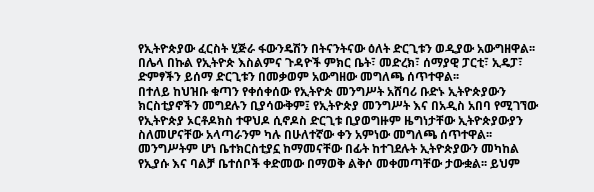የኢትዮጵያው ፈርስት ሂጅራ ፋውንዴሽን በትናንትናው ዕለት ድርጊቱን ወዲያው አውግዘዋል፡፡ በሌላ በኩል የኢትዮጵ እስልምና ጉዳዮች ምክር ቤት፣ መድረክ፣ ሰማያዊ ፓርቲ፣ ኢዴፓ፣ ድምፃችን ይሰማ ድርጊቱን በመቃወም አውግዘው መግለጫ ሰጥተዋል፡፡
በተለይ ከህዝቡ ቁጣን የቀሰቀሰው የኢትዮጵ መንግሥት አሸባሪ ቡድኑ ኢትዮጵያውን ክርስቲያኖችን መግደሉን ቢያሳውቅም፤ የኢትዮጵያ መንግሥት እና በአዲስ አበባ የሚገኘው የኢትዮጵያ ኦርቶዶክስ ተዋህዶ ሲኖዶስ ድርጊቱ ቢያወግዙም ዜግነታቸው ኢትዮጵያውያን ስለመሆናቸው አላጣራንም ካሉ በሁለተኛው ቀን አምነው መግለጫ ሰጥተዋል፡፡ መንግሥትም ሆነ ቤተክርስቲያኗ ከማመናቸው በፊት ከተገደሉት ኢትዮጵያውን መካከል የኢያሱ እና ባልቻ ቤተሰቦች ቀድመው በማወቅ ልቅሶ መቀመጣቸው ታውቋል፡፡ ይህም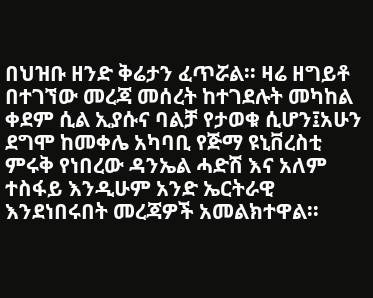በህዝቡ ዘንድ ቅሬታን ፈጥሯል፡፡ ዛሬ ዘግይቶ በተገኘው መረጃ መሰረት ከተገደሉት መካከል ቀደም ሲል ኢያሱና ባልቻ የታወቁ ሲሆን፤አሁን ደግሞ ከመቀሌ አካባቢ የጅማ ዩኒቨረስቲ ምሩቅ የነበረው ዳንኤል ሓድሽ እና አለም ተስፋይ እንዲሁም አንድ ኤርትራዊ እንደነበሩበት መረጃዎች አመልክተዋል፡፡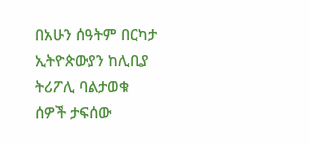በአሁን ሰዓትም በርካታ ኢትዮጵውያን ከሊቢያ ትሪፖሊ ባልታወቁ ሰዎች ታፍሰው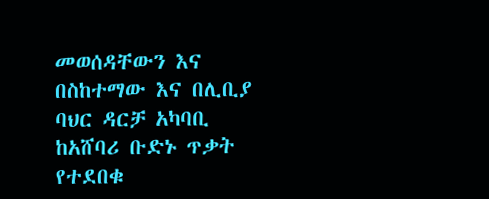መወሰዳቸውን እና በስከተማው እና በሊቢያ ባህር ዳርቻ አካባቢ ከአሸባሪ ቡድኑ ጥቃት የተደበቁ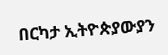በርካታ ኢትዮጵያውያን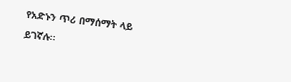የአድኑን ጥሪ በማሰማት ላይ ይገኛሉ፡፡